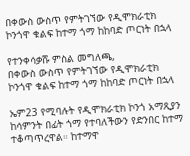በቀውስ ውስጥ የምትገኘው የዲሞክራቲክ ኮንጎዋ ቁልፍ ከተማ ጎማ ከከባድ ጦርነት በኋላ

የተንቀሳቃሹ ምስል መግለጫ,
በቀውስ ውስጥ የምትገኘው የዲሞክራቲክ ኮንጎዋ ቁልፍ ከተማ ጎማ ከከባድ ጦርነት በኋላ

ኤም23 የሚባሉት የዲሞክራቲክ ኮንጎ አማጺያን ከሳምንት በፊት ጎማ የተባለችውን የድንበር ከተማ ተቆጣጥረዋል። ከተማዋ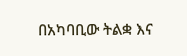በአካባቢው ትልቋ እና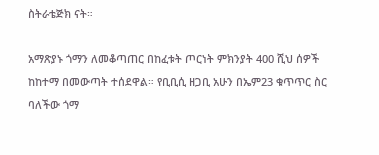ስትራቴጅክ ናት።

አማጽያኑ ጎማን ለመቆጣጠር በከፈቱት ጦርነት ምክንያት 400 ሺህ ሰዎች ከከተማ በመውጣት ተሰደዋል። የቢቢሲ ዘጋቢ አሁን በኤም23 ቁጥጥር ስር ባለችው ጎማ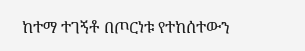ከተማ ተገኝቶ በጦርነቱ የተከሰተውን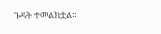ጉዳት ተመልክቷል።